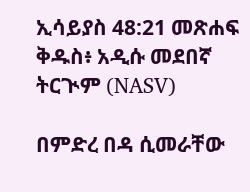ኢሳይያስ 48:21 መጽሐፍ ቅዱስ፥ አዲሱ መደበኛ ትርጒም (NASV)

በምድረ በዳ ሲመራቸው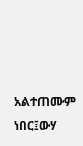አልተጠሙም ነበር፤ውሃ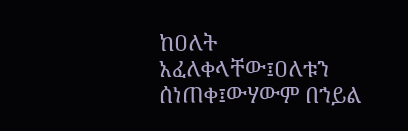ከዐለት አፈለቀላቸው፤ዐለቱን ሰነጠቀ፤ውሃውም በኀይል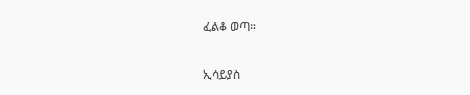ፈልቆ ወጣ።

ኢሳይያስ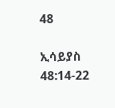48

ኢሳይያስ 48:14-22